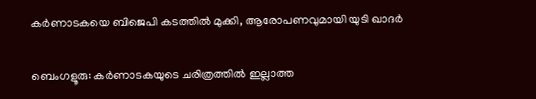കർണാടകയെ ബിജെപി കടത്തിൽ മുക്കി, ആരോപണവുമായി യുടി ഖാദർ

ബെംഗളൂരു: കര്‍ണാടകയുടെ ചരിത്രത്തില്‍ ഇല്ലാത്ത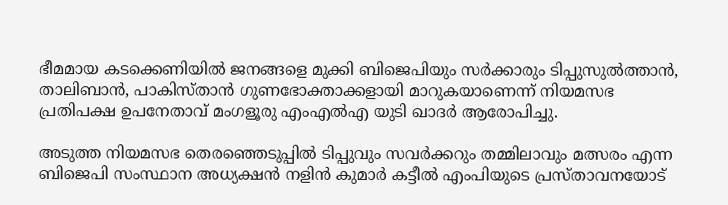ഭീമമായ കടക്കെണിയില്‍ ജനങ്ങളെ മുക്കി ബിജെപിയും സര്‍ക്കാരും ടിപ്പുസുല്‍ത്താന്‍, താലിബാന്‍, പാകിസ്താന്‍ ഗുണഭോക്താക്കളായി മാറുകയാണെന്ന് നിയമസഭ പ്രതിപക്ഷ ഉപനേതാവ് മംഗളൂരു എംഎല്‍എ യുടി ഖാദര്‍ ആരോപിച്ചു.

അടുത്ത നിയമസഭ തെരഞ്ഞെടുപ്പില്‍ ടിപ്പുവും സവര്‍ക്കറും തമ്മിലാവും മത്സരം എന്ന ബിജെപി സംസ്ഥാന അധ്യക്ഷന്‍ നളിന്‍ കുമാര്‍ കട്ടീല്‍ എംപിയുടെ പ്രസ്താവനയോട്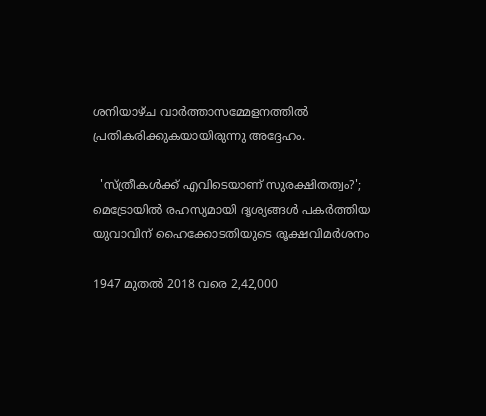ശനിയാഴ്ച വാര്‍ത്താസമ്മേളനത്തില്‍ പ്രതികരിക്കുകയായിരുന്നു അദ്ദേഹം.

  'സ്ത്രീകൾക്ക് എവിടെയാണ് സുരക്ഷിതത്വം?'; മെട്രോയിൽ രഹസ്യമായി ദൃശ്യങ്ങൾ പകർത്തിയ യുവാവിന് ഹൈക്കോടതിയുടെ രൂക്ഷവിമർശനം

1947 മുതല്‍ 2018 വരെ 2,42,000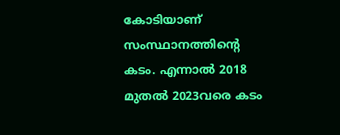കോടിയാണ് സംസ്ഥാനത്തിന്റെ കടം. എന്നാല്‍ 2018 മുതല്‍ 2023വരെ കടം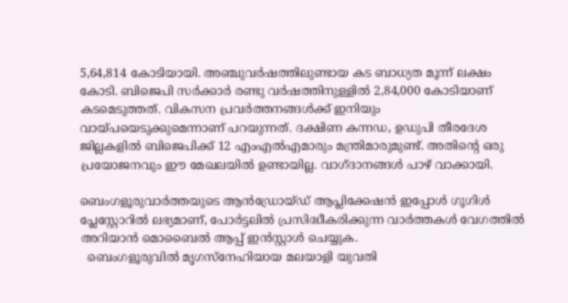5,64,814 കോടിയായി. അഞ്ചുവര്‍ഷത്തിലുണ്ടായ കട ബാധ്യത മൂന്ന് ലക്ഷം കോടി. ബിജെപി സര്‍ക്കാര്‍ രണ്ടു വര്‍ഷത്തിനുള്ളില്‍ 2,84,000 കോടിയാണ് കടമെടുത്തത്. വികസന പ്രവര്‍ത്തനങ്ങള്‍ക്ക് ഇനിയും വായ്പയെടുക്കുമെന്നാണ് പറയുന്നത്. ദക്ഷിണ കന്നഡ, ഉഡുപി തീരദേശ ജില്ലകളില്‍ ബിജെപിക്ക് 12 എംഎല്‍എമാരും മന്ത്രിമാരുമുണ്ട്. അതിന്റെ ഒരു പ്രയോജനവും ഈ മേഖലയില്‍ ഉണ്ടായില്ല. വാഗ്ദാനങ്ങള്‍ പാഴ് വാക്കായി.

ബെംഗളൂരുവാർത്തയുടെ ആൻഡ്രോയ്ഡ് ആപ്ലിക്കേഷൻ ഇപ്പോൾ ഗൂഗിൾ പ്ലേസ്റ്റോറിൽ ലഭ്യമാണ്, പോർട്ടലിൽ പ്രസിദ്ധീകരിക്കുന്ന വാർത്തകൾ വേഗത്തിൽ അറിയാൻ മൊബൈൽ ആപ്പ് ഇൻസ്റ്റാൾ ചെയ്യുക.
  ബെംഗളൂരുവില്‍ മൃഗസ്നേഹിയായ മലയാളി യുവതി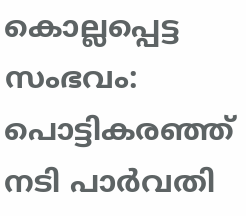കൊല്ലപ്പെട്ട സംഭവം: പൊട്ടികരഞ്ഞ് നടി പാർവതി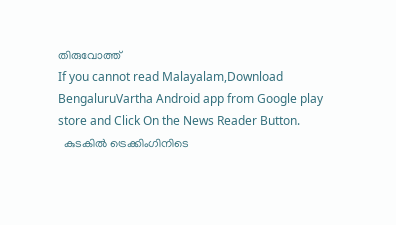തിരുവോത്ത്
If you cannot read Malayalam,Download BengaluruVartha Android app from Google play store and Click On the News Reader Button.
  കുടകിൽ ട്രെക്കിംഗിനിടെ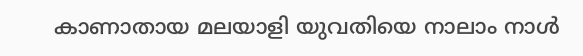കാണാതായ മലയാളി യുവതിയെ നാലാം നാൾ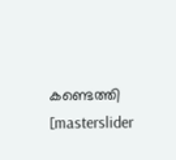കണ്ടെത്തി
[masterslider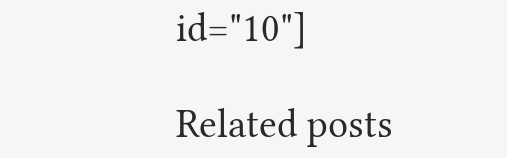id="10"]

Related posts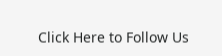Click Here to Follow Us